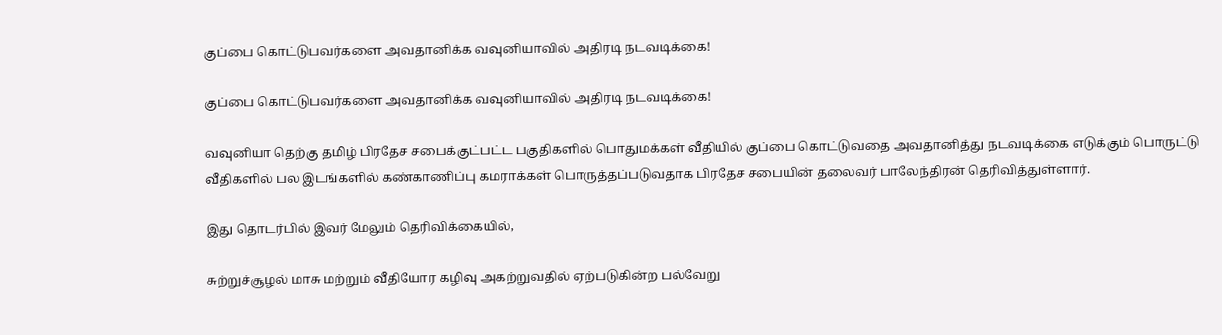குப்பை கொட்டுபவர்களை அவதானிக்க வவுனியாவில் அதிரடி நடவடிக்கை!

குப்பை கொட்டுபவர்களை அவதானிக்க வவுனியாவில் அதிரடி நடவடிக்கை!

வவுனியா தெற்கு தமிழ் பிரதேச சபைக்குட்பட்ட பகுதிகளில் பொதுமக்கள் வீதியில் குப்பை கொட்டுவதை அவதானித்து நடவடிக்கை எடுக்கும் பொருட்டு வீதிகளில் பல இடங்களில் கண்காணிப்பு கமராக்கள் பொருத்தப்படுவதாக பிரதேச சபையின் தலைவர் பாலேந்திரன் தெரிவித்துள்ளார்.

இது தொடர்பில் இவர் மேலும் தெரிவிக்கையில்,

சுற்றுச்சூழல் மாசு மற்றும் வீதியோர கழிவு அகற்றுவதில் ஏற்படுகின்ற பல்வேறு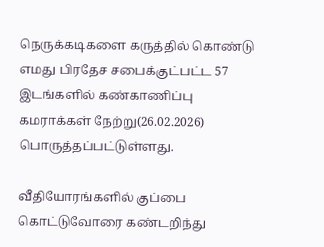நெருக்கடிகளை கருத்தில் கொண்டு எமது பிரதேச சபைக்குட்பட்ட 57 இடங்களில் கண்காணிப்பு கமராக்கள் நேற்று(26.02.2026) பொருத்தப்பட்டுள்ளது.

வீதியோரங்களில் குப்பை கொட்டுவோரை கண்டறிந்து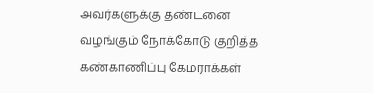அவர்களுக்கு தண்டனை வழங்கும் நோக்கோடு குறித்த கண்காணிப்பு கேமராக்கள்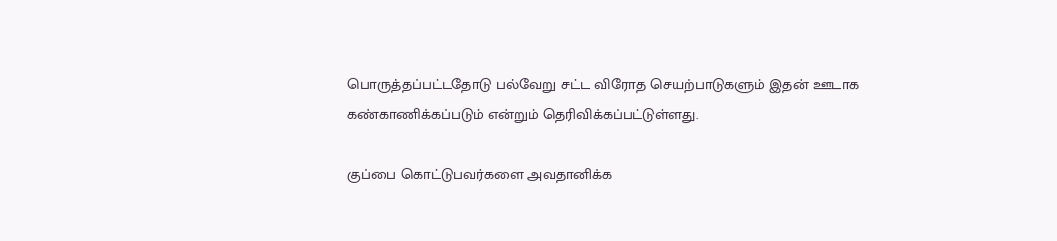பொருத்தப்பட்டதோடு பல்வேறு சட்ட விரோத செயற்பாடுகளும் இதன் ஊடாக கண்காணிக்கப்படும் என்றும் தெரிவிக்கப்பட்டுள்ளது.

குப்பை கொட்டுபவர்களை அவதானிக்க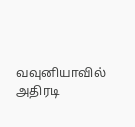வவுனியாவில் அதிரடி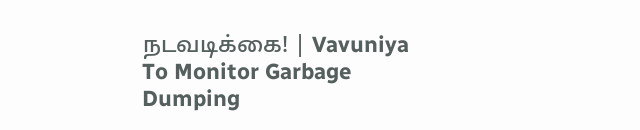நடவடிக்கை! | Vavuniya To Monitor Garbage Dumping